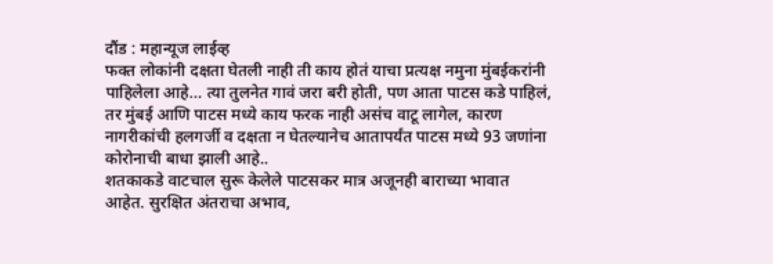दौंड : महान्यूज लाईव्ह
फक्त लोकांनी दक्षता घेतली नाही ती काय होतं याचा प्रत्यक्ष नमुना मुंबईकरांनी पाहिलेला आहे… त्या तुलनेत गावं जरा बरी होती, पण आता पाटस कडे पाहिलं, तर मुंबई आणि पाटस मध्ये काय फरक नाही असंच वाटू लागेल, कारण नागरीकांची हलगर्जी व दक्षता न घेतल्यानेच आतापर्यंत पाटस मध्ये 93 जणांना कोरोनाची बाधा झाली आहे..
शतकाकडे वाटचाल सुरू केलेले पाटसकर मात्र अजूनही बाराच्या भावात आहेत. सुरक्षित अंतराचा अभाव,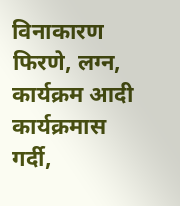विनाकारण फिरणे, लग्न, कार्यक्रम आदी कार्यक्रमास गर्दी,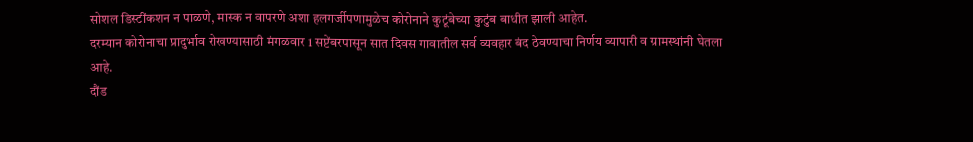सोशल डिस्टींकशन न पाळणे, मास्क न वापरणे अशा हलगर्जीपणामुळेच कोरोनाने कुटूंबेच्या कुटुंब बाधीत झाली आहेत.
दरम्यान कोरोनाचा प्रादुर्भाव रोखण्यासाठी मंगळवार 1 सप्टेंबरपासून सात दिवस गावातील सर्व व्यवहार बंद ठेवण्याचा निर्णय व्यापारी व ग्रामस्थांनी घेतला आहे.
दौंड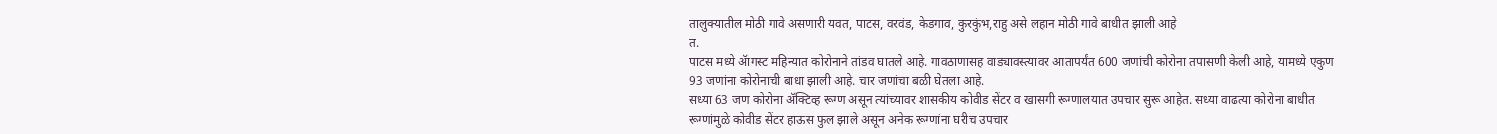तालुक्यातील मोठी गावे असणारी यवत, पाटस, वरवंड, केडगाव, कुरकुंभ,राहु असे लहान मोठी गावे बाधीत झाली आहे
त.
पाटस मध्ये ॲागस्ट महिन्यात कोरोनाने तांडव घातले आहे. गावठाणासह वाड्यावस्त्यावर आतापर्यंत 600 जणांची कोरोना तपासणी केली आहे, यामध्ये एकुण 93 जणांना कोरोनाची बाधा झाली आहे. चार जणांचा बळी घेतला आहे.
सध्या 63 जण कोरोना ॲक्टिव्ह रूग्ण असून त्यांच्यावर शासकीय कोवीड सेंटर व खासगी रूग्णालयात उपचार सुरू आहेत. सध्या वाढत्या कोरोना बाधीत रूग्णांमुळे कोवीड सेंटर हाऊस फुल झाले असून अनेक रूग्णांना घरीच उपचार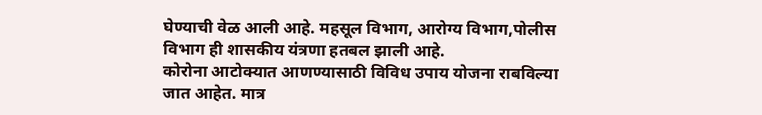घेण्याची वेळ आली आहे. महसूल विभाग, आरोग्य विभाग,पोलीस विभाग ही शासकीय यंत्रणा हतबल झाली आहे.
कोरोना आटोक्यात आणण्यासाठी विविध उपाय योजना राबविल्या जात आहेत. मात्र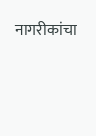नागरीकांचा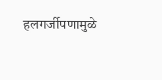हलगर्जीपणामुळे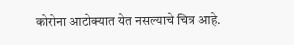कोरोना आटोक्यात येत नसल्याचे चित्र आहे.